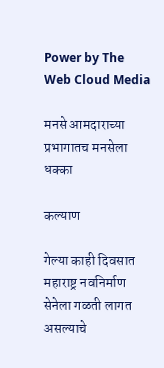Power by The Web Cloud Media

मनसे आमदाराच्या प्रभागातच मनसेला धक्का

कल्याण

गेल्या काही दिवसात महाराष्ट्र नवनिर्माण सेनेला गळती लागत असल्याचे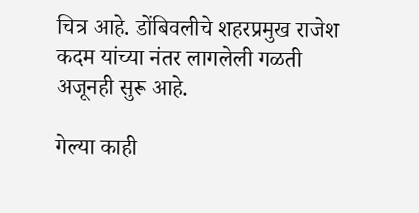चित्र आहे. डोंबिवलीचे शहरप्रमुख राजेश कदम यांच्या नंतर लागलेली गळती अजूनही सुरू आहे.

गेल्या काही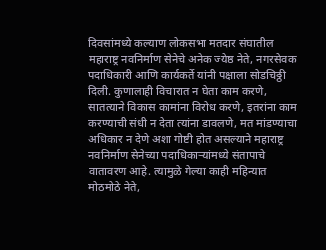दिवसांमध्ये कल्याण लोकसभा मतदार संघातील महाराष्ट्र नवनिर्माण सेनेचे अनेक ज्येष्ठ नेते, नगरसेवक पदाधिकारी आणि कार्यकर्ते यांनी पक्षाला सोडचिठ्ठी दिली. कुणालाही विचारात न घेता काम करणे, सातत्याने विकास कामांना विरोध करणे, इतरांना काम करण्याची संधी न देता त्यांना डावलणे, मत मांडण्याचा अधिकार न देणे अशा गोष्टी होत असल्याने महाराष्ट्र नवनिर्माण सेनेच्या पदाधिकाऱ्यांमध्ये संतापाचे वातावरण आहे. त्यामुळे गेल्या काही महिन्यात मोठमोठे नेते,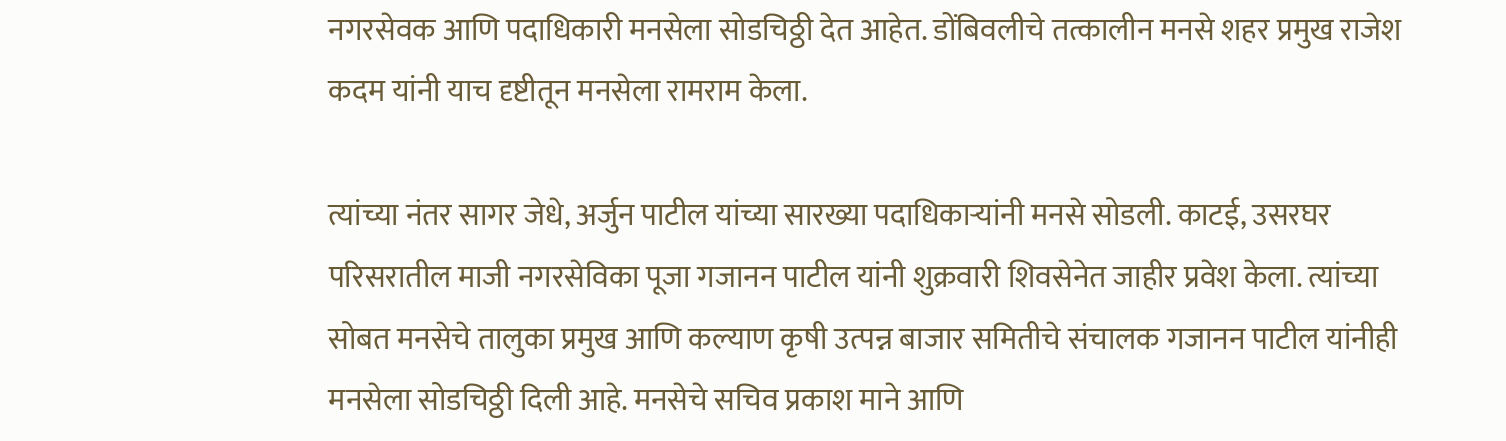नगरसेवक आणि पदाधिकारी मनसेला सोडचिठ्ठी देत आहेत. डोंबिवलीचे तत्कालीन मनसे शहर प्रमुख राजेश कदम यांनी याच दृष्टीतून मनसेला रामराम केला.

त्यांच्या नंतर सागर जेधे, अर्जुन पाटील यांच्या सारख्या पदाधिकाऱ्यांनी मनसे सोडली. काटई, उसरघर परिसरातील माजी नगरसेविका पूजा गजानन पाटील यांनी शुक्रवारी शिवसेनेत जाहीर प्रवेश केला. त्यांच्या सोबत मनसेचे तालुका प्रमुख आणि कल्याण कृषी उत्पन्न बाजार समितीचे संचालक गजानन पाटील यांनीही मनसेला सोडचिठ्ठी दिली आहे. मनसेचे सचिव प्रकाश माने आणि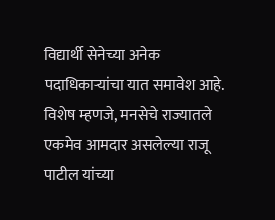विद्यार्थी सेनेच्या अनेक पदाधिकाऱ्यांचा यात समावेश आहे. विशेष म्हणजे, मनसेचे राज्यातले एकमेव आमदार असलेल्या राजू पाटील यांच्या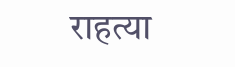राहत्या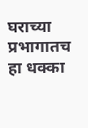घराच्या प्रभागातच हा धक्का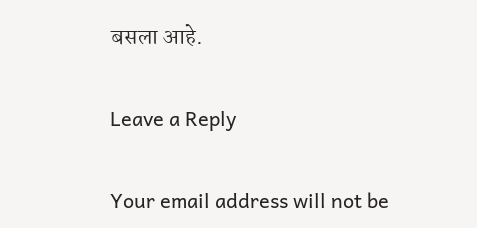बसला आहे.

Leave a Reply

Your email address will not be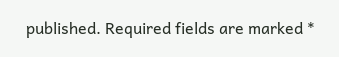published. Required fields are marked *